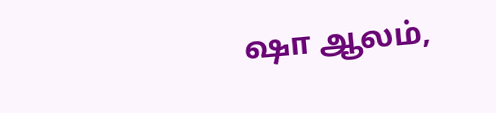ஷா ஆலம்,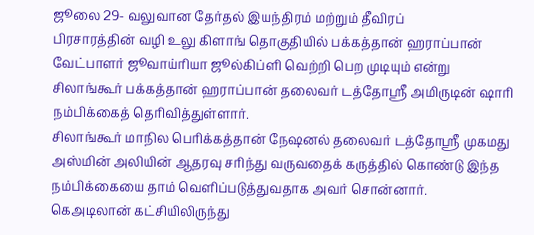ஜூலை 29- வலுவான தேர்தல் இயந்திரம் மற்றும் தீவிரப்
பிரசாரத்தின் வழி உலு கிளாங் தொகுதியில் பக்கத்தான் ஹராப்பான்
வேட்பாளர் ஜூவாய்ரியா ஜூல்கிப்ளி வெற்றி பெற முடியும் என்று
சிலாங்கூர் பக்கத்தான் ஹராப்பான் தலைவர் டத்தோஸ்ரீ அமிருடின் ஷாரி
நம்பிக்கைத் தெரிவித்துள்ளார்.
சிலாங்கூர் மாநில பெரிக்கத்தான் நேஷனல் தலைவர் டத்தோஸ்ரீ முகமது
அஸ்மின் அலியின் ஆதரவு சரிந்து வருவதைக் கருத்தில் கொண்டு இந்த
நம்பிக்கையை தாம் வெளிப்படுத்துவதாக அவர் சொன்னார்.
கெஅடிலான் கட்சியிலிருந்து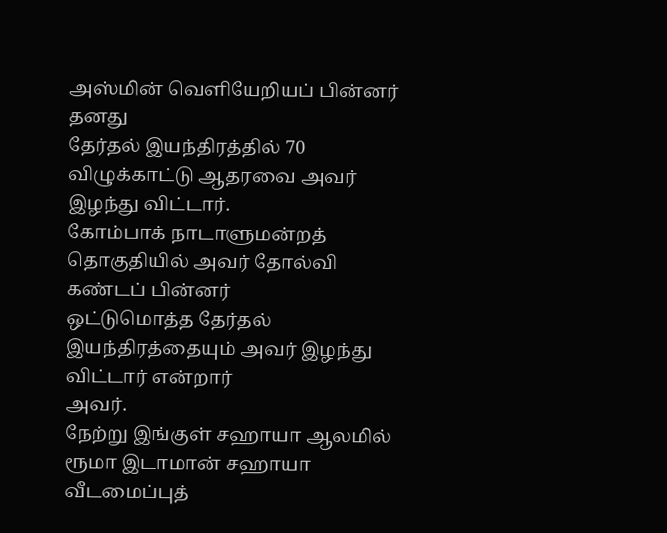அஸ்மின் வெளியேறியப் பின்னர் தனது
தேர்தல் இயந்திரத்தில் 70 விழுக்காட்டு ஆதரவை அவர் இழந்து விட்டார்.
கோம்பாக் நாடாளுமன்றத் தொகுதியில் அவர் தோல்வி கண்டப் பின்னர்
ஒட்டுமொத்த தேர்தல் இயந்திரத்தையும் அவர் இழந்து விட்டார் என்றார்
அவர்.
நேற்று இங்குள் சஹாயா ஆலமில் ரூமா இடாமான் சஹாயா வீடமைப்புத்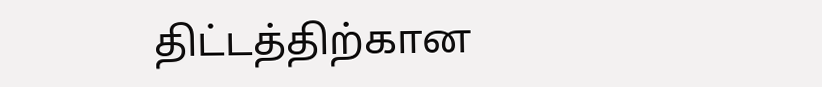திட்டத்திற்கான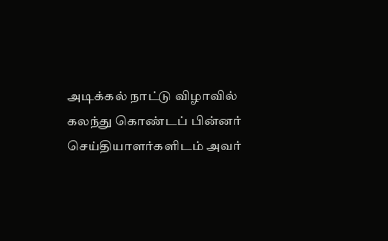அடிக்கல் நாட்டு விழாவில் கலந்து கொண்டப் பின்னர்
செய்தியாளர்களிடம் அவர்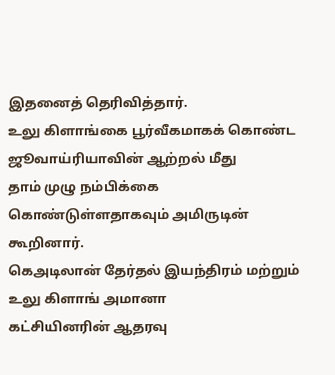இதனைத் தெரிவித்தார்.
உலு கிளாங்கை பூர்வீகமாகக் கொண்ட ஜூவாய்ரியாவின் ஆற்றல் மீது
தாம் முழு நம்பிக்கை கொண்டுள்ளதாகவும் அமிருடின் கூறினார்.
கெஅடிலான் தேர்தல் இயந்திரம் மற்றும் உலு கிளாங் அமானா
கட்சியினரின் ஆதரவு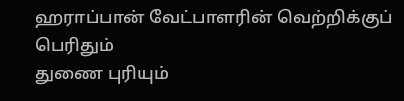ஹராப்பான் வேட்பாளரின் வெற்றிக்குப் பெரிதும்
துணை புரியும்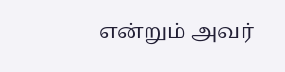என்றும் அவர்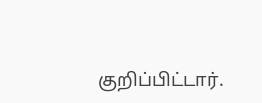குறிப்பிட்டார்.